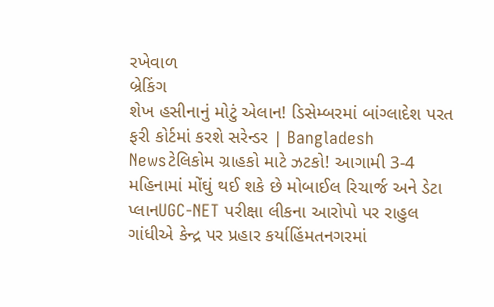રખેવાળ
બ્રેકિંગ
શેખ હસીનાનું મોટું એલાન! ડિસેમ્બરમાં બાંગ્લાદેશ પરત ફરી કોર્ટમાં કરશે સરેન્ડર | Bangladesh Newsટેલિકોમ ગ્રાહકો માટે ઝટકો! આગામી 3-4 મહિનામાં મોંઘું થઈ શકે છે મોબાઈલ રિચાર્જ અને ડેટા પ્લાનUGC-NET પરીક્ષા લીકના આરોપો પર રાહુલ ગાંધીએ કેન્દ્ર પર પ્રહાર કર્યાહિંમતનગરમાં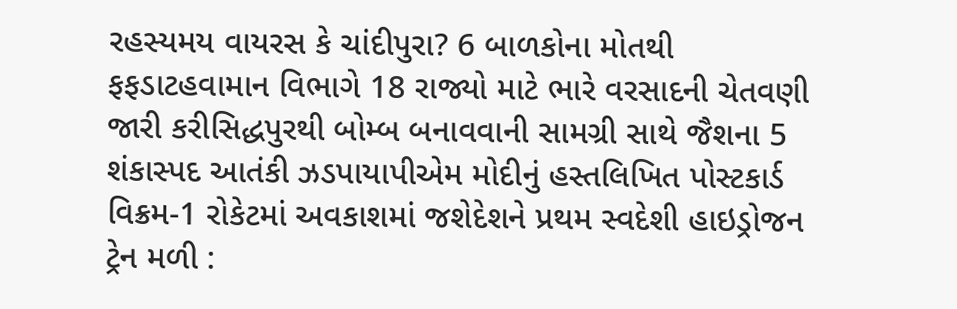રહસ્યમય વાયરસ કે ચાંદીપુરા? 6 બાળકોના મોતથી ફફડાટહવામાન વિભાગે 18 રાજ્યો માટે ભારે વરસાદની ચેતવણી જારી કરીસિદ્ધપુરથી બોમ્બ બનાવવાની સામગ્રી સાથે જૈશના 5 શંકાસ્પદ આતંકી ઝડપાયાપીએમ મોદીનું હસ્તલિખિત પોસ્ટકાર્ડ વિક્રમ-1 રોકેટમાં અવકાશમાં જશેદેશને પ્રથમ સ્વદેશી હાઇડ્રોજન ટ્રેન મળી :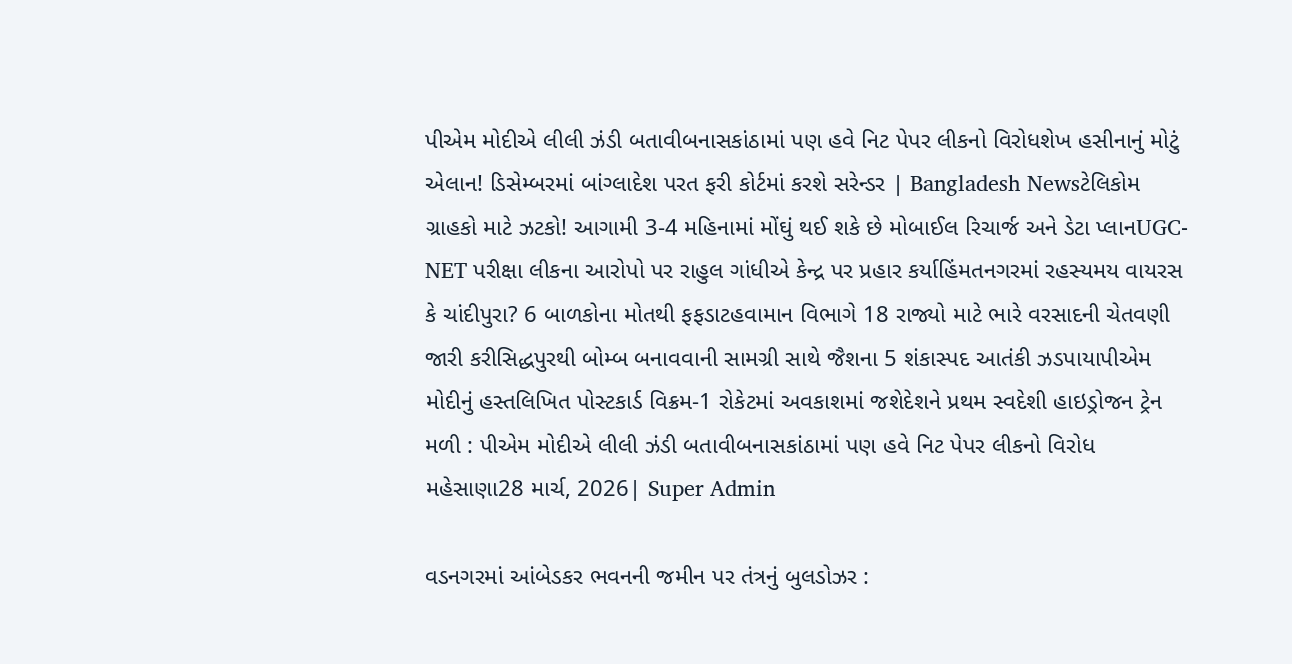પીએમ મોદીએ લીલી ઝંડી બતાવીબનાસકાંઠામાં પણ હવે નિટ પેપર લીકનો વિરોધશેખ હસીનાનું મોટું એલાન! ડિસેમ્બરમાં બાંગ્લાદેશ પરત ફરી કોર્ટમાં કરશે સરેન્ડર | Bangladesh Newsટેલિકોમ ગ્રાહકો માટે ઝટકો! આગામી 3-4 મહિનામાં મોંઘું થઈ શકે છે મોબાઈલ રિચાર્જ અને ડેટા પ્લાનUGC-NET પરીક્ષા લીકના આરોપો પર રાહુલ ગાંધીએ કેન્દ્ર પર પ્રહાર કર્યાહિંમતનગરમાં રહસ્યમય વાયરસ કે ચાંદીપુરા? 6 બાળકોના મોતથી ફફડાટહવામાન વિભાગે 18 રાજ્યો માટે ભારે વરસાદની ચેતવણી જારી કરીસિદ્ધપુરથી બોમ્બ બનાવવાની સામગ્રી સાથે જૈશના 5 શંકાસ્પદ આતંકી ઝડપાયાપીએમ મોદીનું હસ્તલિખિત પોસ્ટકાર્ડ વિક્રમ-1 રોકેટમાં અવકાશમાં જશેદેશને પ્રથમ સ્વદેશી હાઇડ્રોજન ટ્રેન મળી : પીએમ મોદીએ લીલી ઝંડી બતાવીબનાસકાંઠામાં પણ હવે નિટ પેપર લીકનો વિરોધ
મહેસાણા28 માર્ચ, 2026| Super Admin

વડનગરમાં આંબેડકર ભવનની જમીન પર તંત્રનું બુલડોઝર :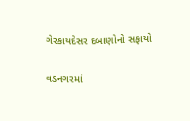ગેરકાયદેસર દબાણોનો સફાયો

વડનગરમાં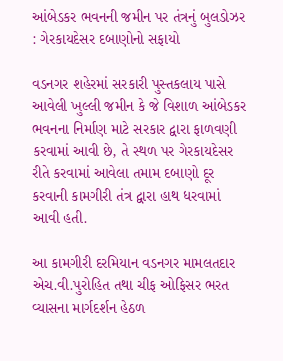આંબેડકર ભવનની જમીન પર તંત્રનું બુલડોઝર : ગેરકાયદેસર દબાણોનો સફાયો

વડનગર શહેરમાં સરકારી પુસ્તકલાય પાસે આવેલી ખુલ્લી જમીન કે જે વિશાળ આંબેડકર ભવનના નિર્માણ માટે સરકાર દ્વારા ફાળવણી કરવામાં આવી છે, તે સ્થળ પર ગેરકાયદેસર રીતે કરવામાં આવેલા તમામ દબાણો દૂર કરવાની કામગીરી તંત્ર દ્વારા હાથ ધરવામાં આવી હતી.

આ કામગીરી દરમિયાન વડનગર મામલતદાર એચ.વી.પુરોહિત તથા ચીફ ઓફિસર ભરત વ્યાસના માર્ગદર્શન હેઠળ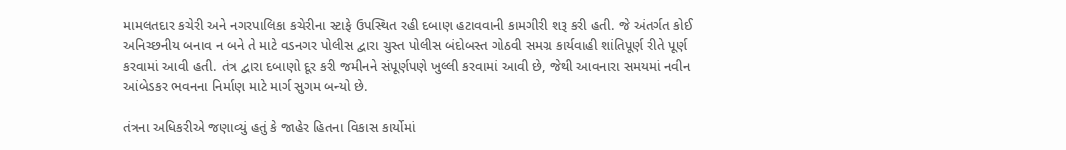મામલતદાર કચેરી અને નગરપાલિકા કચેરીના સ્ટાફે ઉપસ્થિત રહી દબાણ હટાવવાની કામગીરી શરૂ કરી હતી. જે અંતર્ગત કોઈ અનિચ્છનીય બનાવ ન બને તે માટે વડનગર પોલીસ દ્વારા ચુસ્ત પોલીસ બંદોબસ્ત ગોઠવી સમગ્ર કાર્યવાહી શાંતિપૂર્ણ રીતે પૂર્ણ કરવામાં આવી હતી. તંત્ર દ્વારા દબાણો દૂર કરી જમીનને સંપૂર્ણપણે ખુલ્લી કરવામાં આવી છે, જેથી આવનારા સમયમાં નવીન આંબેડકર ભવનના નિર્માણ માટે માર્ગ સુગમ બન્યો છે.

તંત્રના અધિકરીએ જણાવ્યું હતું કે જાહેર હિતના વિકાસ કાર્યોમાં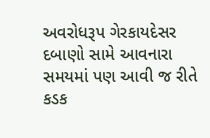અવરોધરૂપ ગેરકાયદેસર દબાણો સામે આવનારા સમયમાં પણ આવી જ રીતે કડક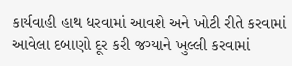કાર્યવાહી હાથ ધરવામાં આવશે અને ખોટી રીતે કરવામાં આવેલા દબાણો દૂર કરી જગ્યાને ખુલ્લી કરવામાં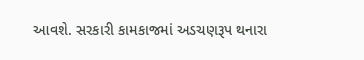આવશે. સરકારી કામકાજમાં અડચણરૂપ થનારા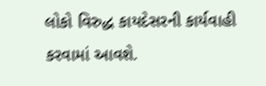લોકો વિરુદ્ધ કાયદેસરની કાર્યવાહી કરવામાં આવશે.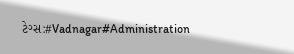ટેગ્સ:#Vadnagar#Administration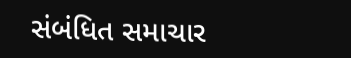સંબંધિત સમાચાર